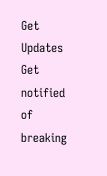Get Updates
Get notified of breaking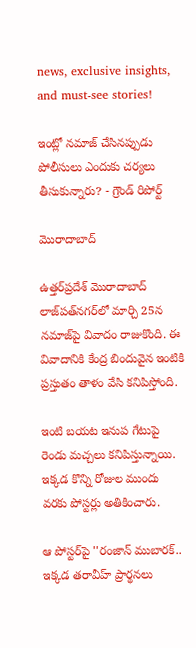news, exclusive insights, and must-see stories!

ఇంట్లో నమాజ్ చేసినప్పుడు పోలీసులు ఎందుకు చర్యలు తీసుకున్నారు? - గ్రౌండ్ రిపోర్ట్

మొరాదాబాద్

ఉత్తర్‌ప్రదేశ్ మొరాదాబాద్ లాజ్‌పత్‌నగర్‌లో మార్చి 25న నమాజ్‌పై వివాదం రాజుకొంది. ఈ వివాదానికి కేంద్ర బిందువైన ఇంటికి ప్రస్తుతం తాళం వేసి కనిపిస్తోంది.

ఇంటి బయట ఇనుప గేటుపై రెండు మచ్చలు కనిపిస్తున్నాయి. ఇక్కడ కొన్ని రోజుల ముందు వరకు పోస్టర్లు అతికించారు.

ఆ పోస్టర్‌పై ''రంజాన్ ముబారక్.. ఇక్కడ తరావీహ్ ప్రార్థనలు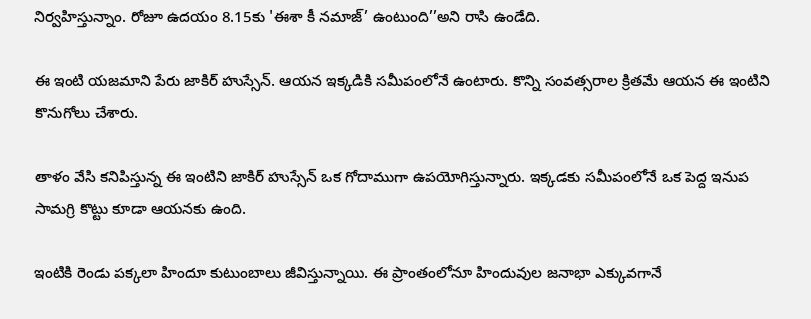నిర్వహిస్తున్నాం. రోజూ ఉదయం 8.15కు 'ఈశా కీ నమాజ్’ ఉంటుంది’’అని రాసి ఉండేది.

ఈ ఇంటి యజమాని పేరు జాకిర్ హుస్సేన్. ఆయన ఇక్కడికి సమీపంలోనే ఉంటారు. కొన్ని సంవత్సరాల క్రితమే ఆయన ఈ ఇంటిని కొనుగోలు చేశారు.

తాళం వేసి కనిపిస్తున్న ఈ ఇంటిని జాకిర్ హుస్సేన్ ఒక గోదాముగా ఉపయోగిస్తున్నారు. ఇక్కడకు సమీపంలోనే ఒక పెద్ద ఇనుప సామగ్రి కొట్టు కూడా ఆయనకు ఉంది.

ఇంటికి రెండు పక్కలా హిందూ కుటుంబాలు జీవిస్తున్నాయి. ఈ ప్రాంతంలోనూ హిందువుల జనాభా ఎక్కువగానే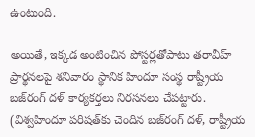ఉంటుంది.

అయితే, ఇక్కడ అంటించిన పోస్టర్లతోపాటు తరావీహ్ ప్రార్థనలపై శనివారం స్థానిక హిందూ సంస్థ రాష్ట్రీయ బజ్‌రంగ్ దళ్ కార్యకర్తలు నిరసనలు చేపట్టారు. (విశ్వహిందూ పరిషత్‌కు చెందిన బజ్‌రంగ్ దళ్‌, రాష్ట్రీయ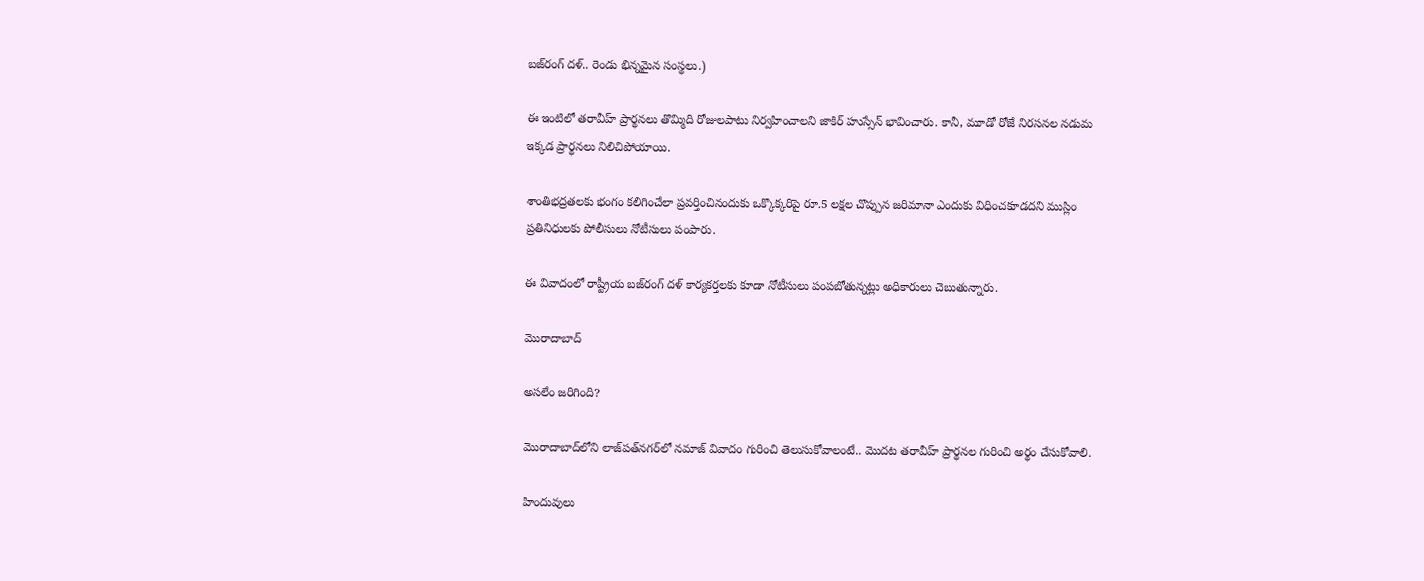బజ్‌రంగ్ దళ్.. రెండు భిన్నమైన సంస్థలు.)

ఈ ఇంటిలో తరావీహ్ ప్రార్థనలు తొమ్మిది రోజులపాటు నిర్వహించాలని జాకిర్ హుస్సేన్ భావించారు. కానీ, మూడో రోజే నిరసనల నడుమ ఇక్కడ ప్రార్థనలు నిలిచిపోయాయి.

శాంతిభద్రతలకు భంగం కలిగించేలా ప్రవర్తించినందుకు ఒక్కొక్కరిపై రూ.5 లక్షల చొప్పున జరిమానా ఎందుకు విధించకూడదని ముస్లిం ప్రతినిధులకు పోలీసులు నోటీసులు పంపారు.

ఈ వివాదంలో రాష్ట్రీయ బజ్‌రంగ్ దళ్ కార్యకర్తలకు కూడా నోటీసులు పంపబోతున్నట్లు అధికారులు చెబుతున్నారు.

మొరాదాబాద్

అసలేం జరిగింది?

మొరాదాబాద్‌లోని లాజ్‌పత్‌నగర్‌లో నమాజ్ వివాదం గురించి తెలుసుకోవాలంటే.. మొదట తరావీహ్ ప్రార్థనల గురించి అర్థం చేసుకోవాలి.

హిందువులు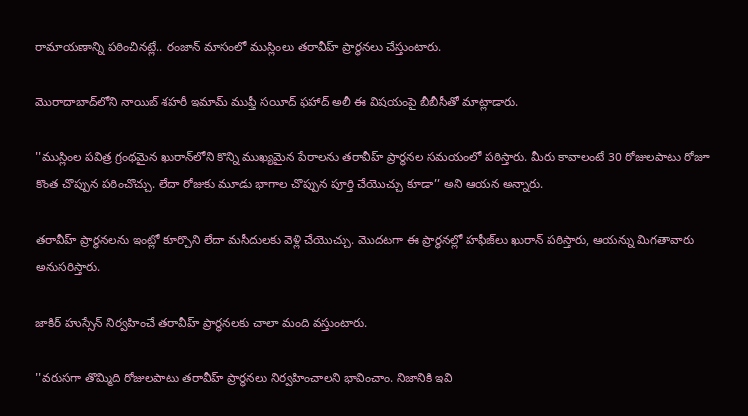రామాయణాన్ని పఠించినట్లే.. రంజాన్ మాసంలో ముస్లింలు తరావీహ్ ప్రార్థనలు చేస్తుంటారు.

మొరాదాబాద్‌లోని నాయిబ్ శహరీ ఇమామ్ ముఫ్తీ సయీద్ ఫహాద్ అలీ ఈ విషయంపై బీబీసీతో మాట్లాడారు.

''ముస్లింల పవిత్ర గ్రంథమైన ఖురాన్‌లోని కొన్ని ముఖ్యమైన పేరాలను తరావీహ్ ప్రార్థనల సమయంలో పఠిస్తారు. మీరు కావాలంటే 30 రోజులపాటు రోజూ కొంత చొప్పున పఠించొచ్చు. లేదా రోజుకు మూడు భాగాల చొప్పున పూర్తి చేయొచ్చు కూడా’’ అని ఆయన అన్నారు.

తరావీహ్ ప్రార్థనలను ఇంట్లో కూర్చొని లేదా మసీదులకు వెళ్లి చేయొచ్చు. మొదటగా ఈ ప్రార్థనల్లో హఫీజ్‌లు ఖురాన్ పఠిస్తారు, ఆయన్ను మిగతావారు అనుసరిస్తారు.

జాకిర్ హుస్సేన్ నిర్వహించే తరావీహ్ ప్రార్థనలకు చాలా మంది వస్తుంటారు.

''వరుసగా తొమ్మిది రోజులపాటు తరావీహ్ ప్రార్థనలు నిర్వహించాలని భావించాం. నిజానికి ఇవి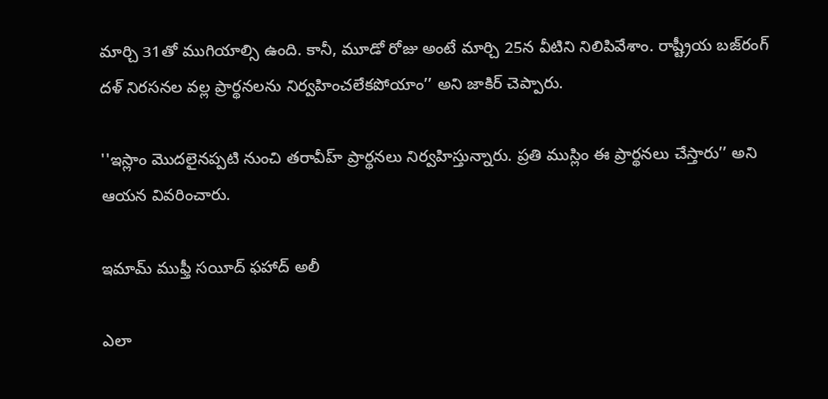మార్చి 31తో ముగియాల్సి ఉంది. కానీ, మూడో రోజు అంటే మార్చి 25న వీటిని నిలిపివేశాం. రాష్ట్రీయ బజ్‌రంగ్ దళ్ నిరసనల వల్ల ప్రార్థనలను నిర్వహించలేకపోయాం’’ అని జాకిర్ చెప్పారు.

''ఇస్లాం మొదలైనప్పటి నుంచి తరావీహ్ ప్రార్థనలు నిర్వహిస్తున్నారు. ప్రతి ముస్లిం ఈ ప్రార్థనలు చేస్తారు’’ అని ఆయన వివరించారు.

ఇమామ్ ముఫ్తీ సయీద్ ఫహాద్ అలీ

ఎలా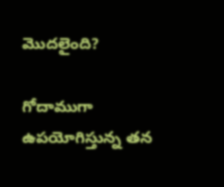మొదలైంది?

గోదాముగా ఉపయోగిస్తున్న తన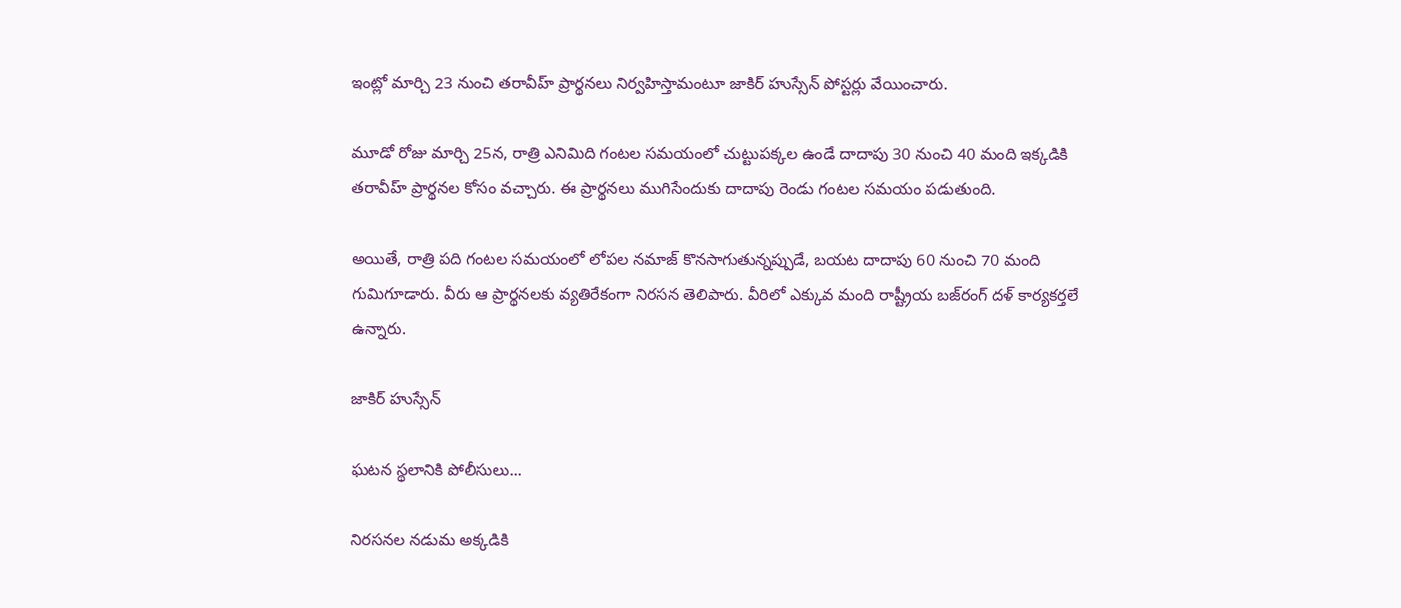ఇంట్లో మార్చి 23 నుంచి తరావీహ్ ప్రార్థనలు నిర్వహిస్తామంటూ జాకిర్ హుస్సేన్ పోస్టర్లు వేయించారు.

మూడో రోజు మార్చి 25న, రాత్రి ఎనిమిది గంటల సమయంలో చుట్టుపక్కల ఉండే దాదాపు 30 నుంచి 40 మంది ఇక్కడికి తరావీహ్ ప్రార్థనల కోసం వచ్చారు. ఈ ప్రార్థనలు ముగిసేందుకు దాదాపు రెండు గంటల సమయం పడుతుంది.

అయితే, రాత్రి పది గంటల సమయంలో లోపల నమాజ్ కొనసాగుతున్నప్పుడే, బయట దాదాపు 60 నుంచి 70 మంది గుమిగూడారు. వీరు ఆ ప్రార్థనలకు వ్యతిరేకంగా నిరసన తెలిపారు. వీరిలో ఎక్కువ మంది రాష్ట్రీయ బజ్‌రంగ్ దళ్ కార్యకర్తలే ఉన్నారు.

జాకిర్ హుస్సేన్

ఘటన స్థలానికి పోలీసులు...

నిరసనల నడుమ అక్కడికి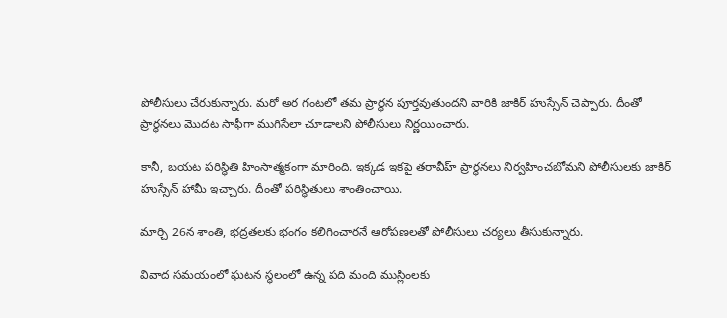పోలీసులు చేరుకున్నారు. మరో అర గంటలో తమ ప్రార్థన పూర్తవుతుందని వారికి జాకిర్ హుస్సేన్ చెప్పారు. దీంతో ప్రార్థనలు మొదట సాఫీగా ముగిసేలా చూడాలని పోలీసులు నిర్ణయించారు.

కానీ, బయట పరిస్థితి హింసాత్మకంగా మారింది. ఇక్కడ ఇకపై తరావీహ్ ప్రార్థనలు నిర్వహించబోమని పోలీసులకు జాకిర్ హుస్సేన్ హామీ ఇచ్చారు. దీంతో పరిస్థితులు శాంతించాయి.

మార్చి 26న శాంతి, భద్రతలకు భంగం కలిగించారనే ఆరోపణలతో పోలీసులు చర్యలు తీసుకున్నారు.

వివాద సమయంలో ఘటన స్థలంలో ఉన్న పది మంది ముస్లింలకు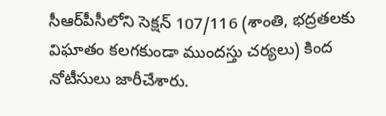సీఆర్‌పీసీలోని సెక్షన్ 107/116 (శాంతి, భద్రతలకు విఘాతం కలగకుండా ముందస్తు చర్యలు) కింద నోటీసులు జారీచేశారు.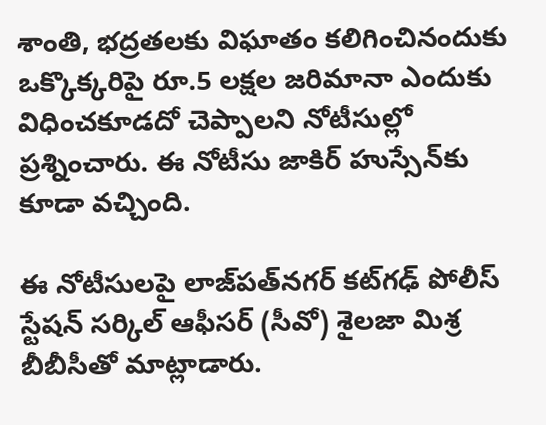శాంతి, భద్రతలకు విఘాతం కలిగించినందుకు ఒక్కొక్కరిపై రూ.5 లక్షల జరిమానా ఎందుకు విధించకూడదో చెప్పాలని నోటీసుల్లో ప్రశ్నించారు. ఈ నోటీసు జాకిర్ హుస్సేన్‌కు కూడా వచ్చింది.

ఈ నోటీసులపై లాజ్‌పత్‌నగర్ కట్‌గఢ్ పోలీస్ స్టేషన్ సర్కిల్ ఆఫీసర్ (సీవో) శైలజా మిశ్ర బీబీసీతో మాట్లాడారు.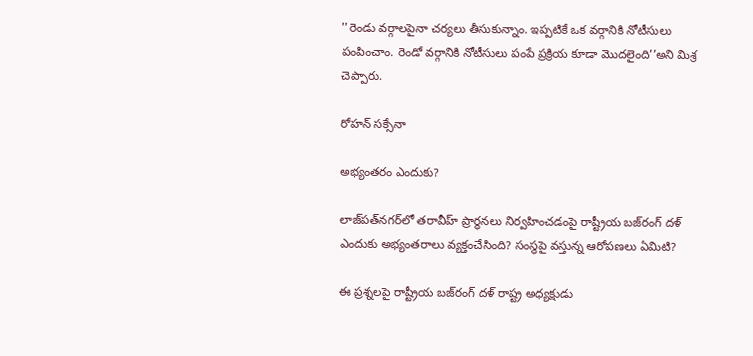''రెండు వర్గాలపైనా చర్యలు తీసుకున్నాం. ఇప్పటికే ఒక వర్గానికి నోటీసులు పంపించాం. రెండో వర్గానికి నోటీసులు పంపే ప్రక్రియ కూడా మొదలైంది’’అని మిశ్ర చెప్పారు.

రోహన్ సక్సేనా

అభ్యంతరం ఎందుకు?

లాజ్‌పత్‌నగర్‌లో తరావీహ్ ప్రార్థనలు నిర్వహించడంపై రాష్ట్రీయ బజ్‌రంగ్ దళ్ ఎందుకు అభ్యంతరాలు వ్యక్తంచేసింది? సంస్థపై వస్తున్న ఆరోపణలు ఏమిటి?

ఈ ప్రశ్నలపై రాష్ట్రీయ బజ్‌రంగ్ దళ్ రాష్ట్ర అధ్యక్షుడు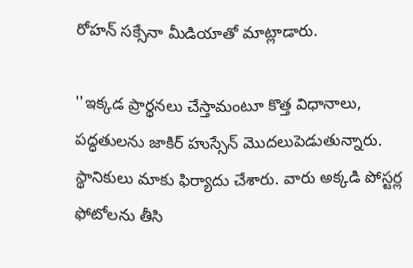రోహన్ సక్సేనా మీడియాతో మాట్లాడారు.

''ఇక్కడ ప్రార్థనలు చేస్తామంటూ కొత్త విధానాలు, పద్ధతులను జాకిర్ హుస్సేన్ మొదలుపెడుతున్నారు. స్థానికులు మాకు ఫిర్యాదు చేశారు. వారు అక్కడి పోస్టర్ల ఫోటోలను తీసి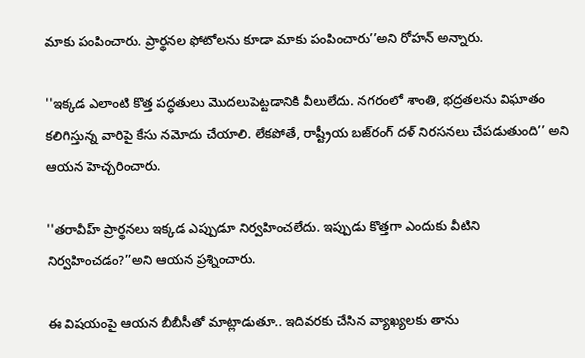మాకు పంపించారు. ప్రార్థనల ఫోటోలను కూడా మాకు పంపించారు’’అని రోహన్ అన్నారు.

''ఇక్కడ ఎలాంటి కొత్త పద్ధతులు మొదలుపెట్టడానికి వీలులేదు. నగరంలో శాంతి, భద్రతలను విఘాతం కలిగిస్తున్న వారిపై కేసు నమోదు చేయాలి. లేకపోతే, రాష్ట్రీయ బజ్‌రంగ్ దళ్ నిరసనలు చేపడుతుంది’’ అని ఆయన హెచ్చరించారు.

''తరావీహ్ ప్రార్థనలు ఇక్కడ ఎప్పుడూ నిర్వహించలేదు. ఇప్పుడు కొత్తగా ఎందుకు వీటిని నిర్వహించడం?’’అని ఆయన ప్రశ్నించారు.

ఈ విషయంపై ఆయన బీబీసీతో మాట్లాడుతూ.. ఇదివరకు చేసిన వ్యాఖ్యలకు తాను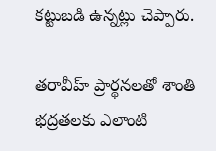కట్టుబడి ఉన్నట్లు చెప్పారు.

తరావీహ్ ప్రార్థనలతో శాంతి భద్రతలకు ఎలాంటి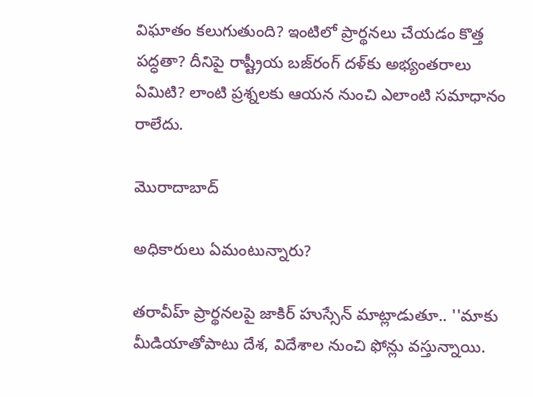విఘాతం కలుగుతుంది? ఇంటిలో ప్రార్థనలు చేయడం కొత్త పద్ధతా? దీనిపై రాష్ట్రీయ బజ్‌రంగ్ దళ్‌కు అభ్యంతరాలు ఏమిటి? లాంటి ప్రశ్నలకు ఆయన నుంచి ఎలాంటి సమాధానం రాలేదు.

మొరాదాబాద్

అధికారులు ఏమంటున్నారు?

తరావీహ్ ప్రార్థనలపై జాకిర్ హుస్సేన్ మాట్లాడుతూ.. ''మాకు మీడియాతోపాటు దేశ, విదేశాల నుంచి ఫోన్లు వస్తున్నాయి.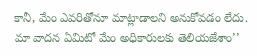కానీ, మేం ఎవరితోనూ మాట్లాడాలని అనుకోవడం లేదు. మా వాదన ఏమిటో మేం అధికారులకు తెలియజేశాం’’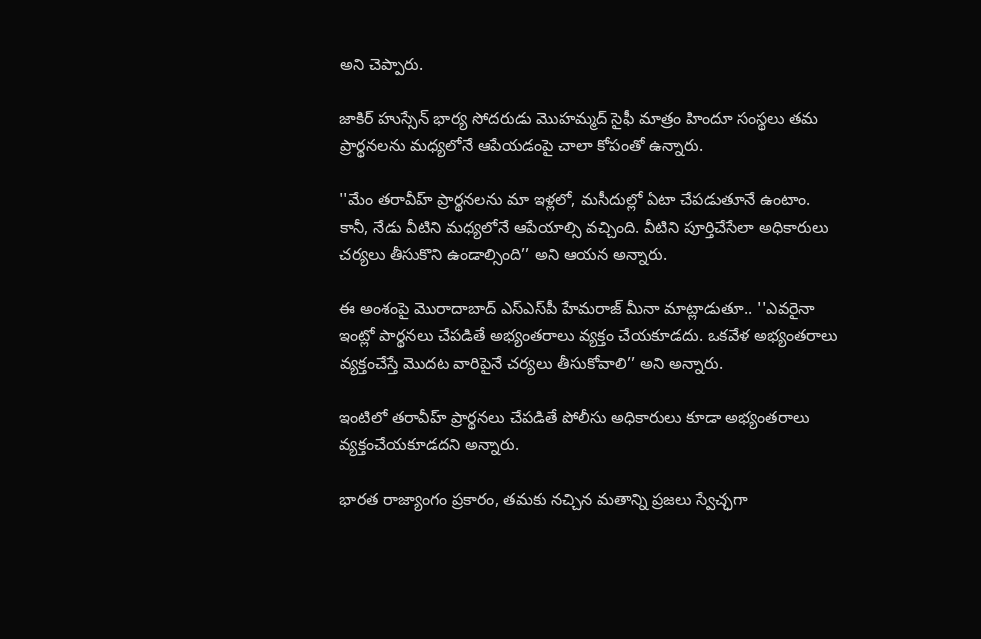అని చెప్పారు.

జాకిర్ హుస్సేన్ భార్య సోదరుడు మొహమ్మద్ సైఫీ మాత్రం హిందూ సంస్థలు తమ ప్రార్థనలను మధ్యలోనే ఆపేయడంపై చాలా కోపంతో ఉన్నారు.

''మేం తరావీహ్ ప్రార్థనలను మా ఇళ్లలో, మసీదుల్లో ఏటా చేపడుతూనే ఉంటాం. కానీ, నేడు వీటిని మధ్యలోనే ఆపేయాల్సి వచ్చింది. వీటిని పూర్తిచేసేలా అధికారులు చర్యలు తీసుకొని ఉండాల్సింది’’ అని ఆయన అన్నారు.

ఈ అంశంపై మొరాదాబాద్ ఎస్‌ఎస్‌పీ హేమరాజ్ మీనా మాట్లాడుతూ.. ''ఎవరైనా ఇంట్లో పార్థనలు చేపడితే అభ్యంతరాలు వ్యక్తం చేయకూడదు. ఒకవేళ అభ్యంతరాలు వ్యక్తంచేస్తే మొదట వారిపైనే చర్యలు తీసుకోవాలి’’ అని అన్నారు.

ఇంటిలో తరావీహ్ ప్రార్థనలు చేపడితే పోలీసు అధికారులు కూడా అభ్యంతరాలు వ్యక్తంచేయకూడదని అన్నారు.

భారత రాజ్యాంగం ప్రకారం, తమకు నచ్చిన మతాన్ని ప్రజలు స్వేచ్ఛగా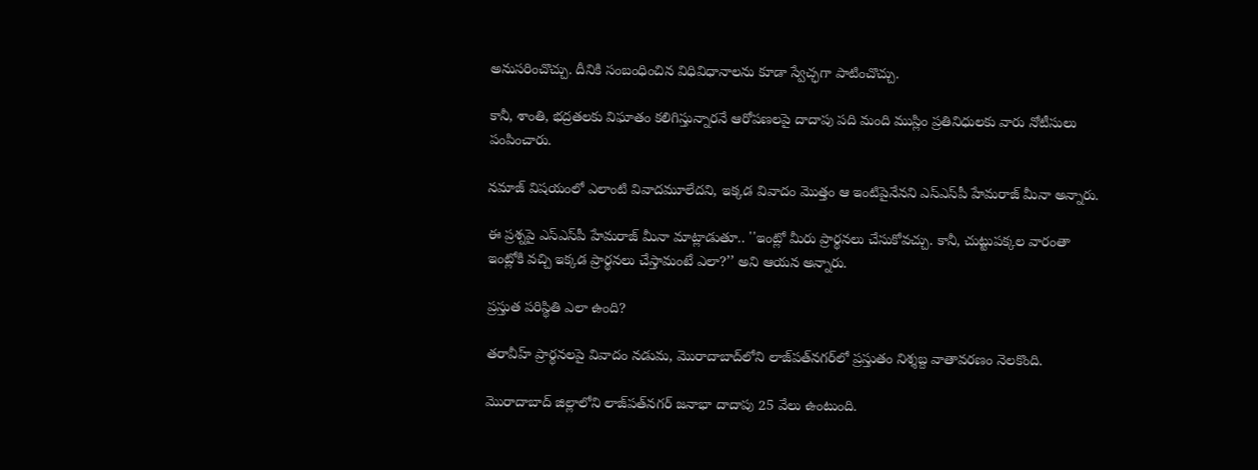అనుసరించొచ్చు. దీనికి సంబంధించిన విధివిధానాలను కూడా స్వేచ్ఛగా పాటించొచ్చు.

కానీ, శాంతి, భద్రతలకు విఘాతం కలిగిస్తున్నారనే ఆరోపణలపై దాదాపు పది మంది ముస్లిం ప్రతినిధులకు వారు నోటీసులు పంపించారు.

నమాజ్ విషయంలో ఎలాంటి వివాదమూలేదని, ఇక్కడ వివాదం మొత్తం ఆ ఇంటిపైనేనని ఎస్‌ఎస్‌పీ హేమరాజ్ మీనా అన్నారు.

ఈ ప్రశ్నపై ఎస్‌ఎస్‌పీ హేమరాజ్ మీనా మాట్లాడుతూ.. ''ఇంట్లో మీరు ప్రార్థనలు చేసుకోవచ్చు. కానీ, చుట్టుపక్కల వారంతా ఇంట్లోకి వచ్చి ఇక్కడ ప్రార్థనలు చేస్తామంటే ఎలా?’’ అని ఆయన అన్నారు.

ప్రస్తుత పరిస్థితి ఎలా ఉంది?

తరావీహ్ ప్రార్థనలపై వివాదం నడుమ, మొరాదాబాద్‌లోని లాజ్‌పత్‌నగర్‌లో ప్రస్తుతం నిశ్శబ్ద వాతావరణం నెలకొంది.

మొరాదాబాద్ జిల్లాలోని లాజ్‌పత్‌నగర్ జనాభా దాదాపు 25 వేలు ఉంటుంది.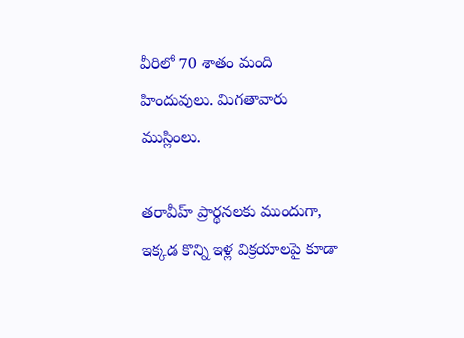వీరిలో 70 శాతం మంది హిందువులు. మిగతావారు ముస్లింలు.

తరావీహ్ ప్రార్థనలకు ముందుగా, ఇక్కడ కొన్ని ఇళ్ల విక్రయాలపై కూడా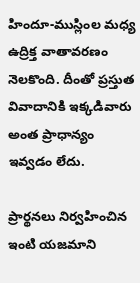హిందూ-ముస్లింల మధ్య ఉద్రిక్త వాతావరణం నెలకొంది. దీంతో ప్రస్తుత వివాదానికి ఇక్కడివారు అంత ప్రాధాన్యం ఇవ్వడం లేదు.

ప్రార్థనలు నిర్వహించిన ఇంటి యజమాని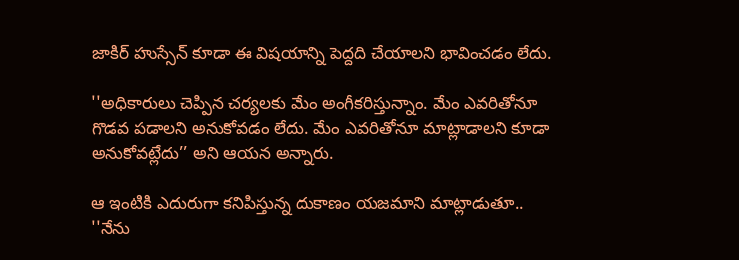జాకిర్ హుస్సేన్ కూడా ఈ విషయాన్ని పెద్దది చేయాలని భావించడం లేదు.

''అధికారులు చెప్పిన చర్యలకు మేం అంగీకరిస్తున్నాం. మేం ఎవరితోనూ గొడవ పడాలని అనుకోవడం లేదు. మేం ఎవరితోనూ మాట్లాడాలని కూడా అనుకోవట్లేదు’’ అని ఆయన అన్నారు.

ఆ ఇంటికి ఎదురుగా కనిపిస్తున్న దుకాణం యజమాని మాట్లాడుతూ.. ''నేను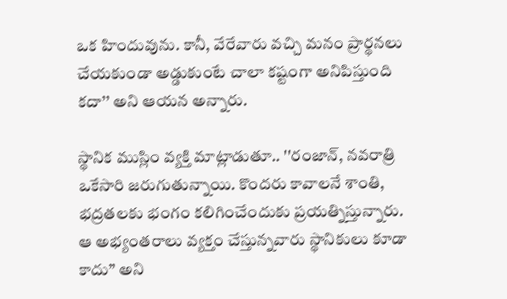ఒక హిందువును. కానీ, వేరేవారు వచ్చి మనం ప్రార్థనలు చేయకుండా అడ్డుకుంటే చాలా కష్టంగా అనిపిస్తుంది కదా’’ అని ఆయన అన్నారు.

స్థానిక ముస్లిం వ్యక్తి మాట్లాడుతూ.. ''రంజాన్, నవరాత్రి ఒకేసారి జరుగుతున్నాయి. కొందరు కావాలనే శాంతి, భద్రతలకు భంగం కలిగించేందుకు ప్రయత్నిస్తున్నారు. ఆ అభ్యంతరాలు వ్యక్తం చేస్తున్నవారు స్థానికులు కూడా కాదు’’ అని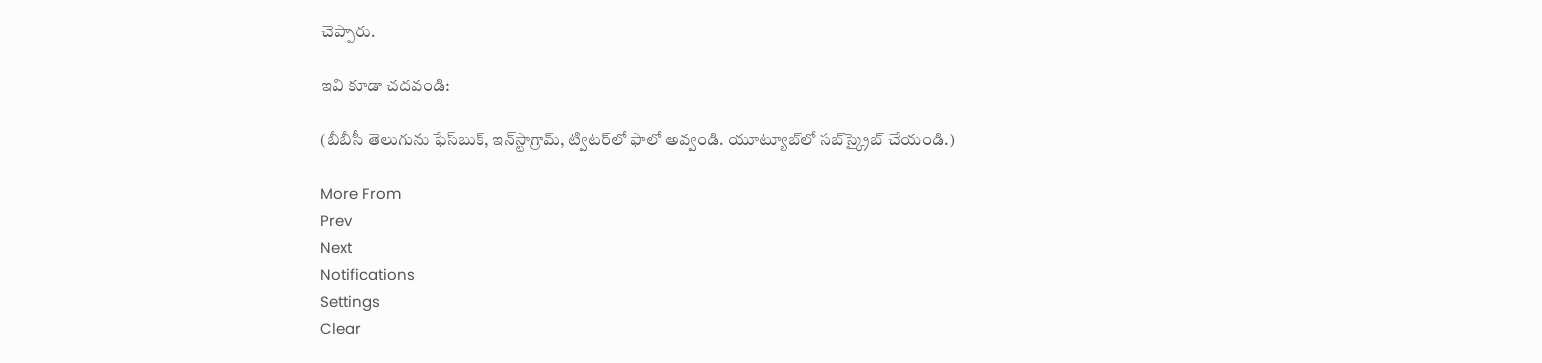చెప్పారు.

ఇవి కూడా చదవండి:

(బీబీసీ తెలుగును ఫేస్‌బుక్, ఇన్‌స్టాగ్రామ్‌, ట్విటర్‌లో ఫాలో అవ్వండి. యూట్యూబ్‌లో సబ్‌స్క్రైబ్ చేయండి.)

More From
Prev
Next
Notifications
Settings
Clear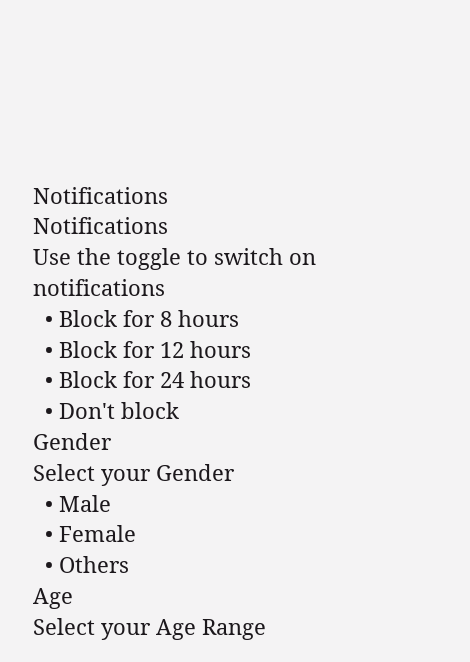Notifications
Notifications
Use the toggle to switch on notifications
  • Block for 8 hours
  • Block for 12 hours
  • Block for 24 hours
  • Don't block
Gender
Select your Gender
  • Male
  • Female
  • Others
Age
Select your Age Range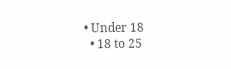• Under 18
  • 18 to 25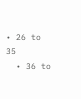• 26 to 35
  • 36 to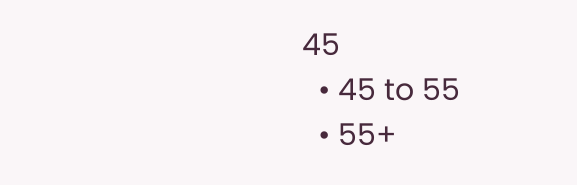45
  • 45 to 55
  • 55+